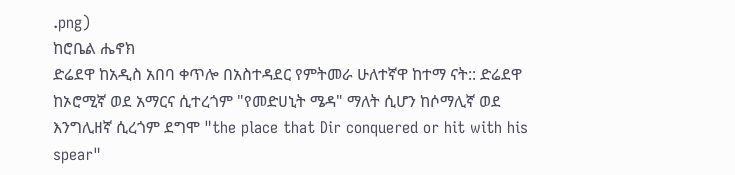.png)
ከሮቤል ሔኖክ
ድሬደዋ ከአዲስ አበባ ቀጥሎ በአስተዳደር የምትመራ ሁለተኛዋ ከተማ ናት:: ድሬደዋ ከኦሮሚኛ ወደ አማርና ሲተረጎም "የመድሀኒት ሜዳ" ማለት ሲሆን ከሶማሊኛ ወደ እንግሊዘኛ ሲረጎም ደግሞ "the place that Dir conquered or hit with his spear"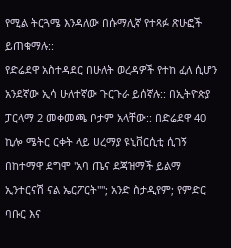የሚል ትርጓሜ እንዳለው በሱማሊኛ የተጻፉ ጽሁፎች ይጠቁማሉ::
የድሬደዋ አስተዳደር በሁለት ወረዳዎች የተከ ፈለ ሲሆን አንደኛው ኢሳ ሁለተኛው ጉርጉራ ይሰኛሉ:: በኢትዮጵያ ፓርላማ 2 መቀመጫ ቦታም አላቸው:: በድሬደዋ 40 ኪሎ ሜትር ርቀት ላይ ሀረማያ ዩኒቨርሲቲ ሲገኝ በከተማዋ ደግሞ 'አባ ጤና ደጃዝማች ይልማ ኢንተርናሽ ናል ኤርፖርት""; አንድ ስታዲየም; የምድር ባቡር እና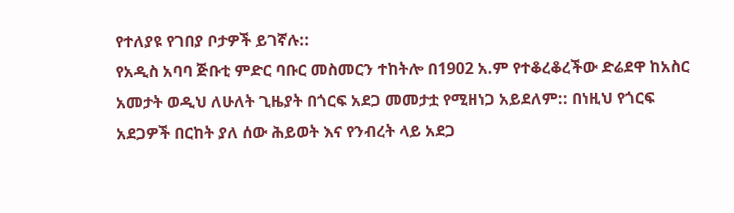የተለያዩ የገበያ ቦታዎች ይገኛሉ::
የአዲስ አባባ ጅቡቲ ምድር ባቡር መስመርን ተከትሎ በ1902 አ.ም የተቆረቆረችው ድሬደዋ ከአስር አመታት ወዲህ ለሁለት ጊዜያት በጎርፍ አደጋ መመታቷ የሚዘነጋ አይደለም:: በነዚህ የጎርፍ አደጋዎች በርከት ያለ ሰው ሕይወት እና የንብረት ላይ አደጋ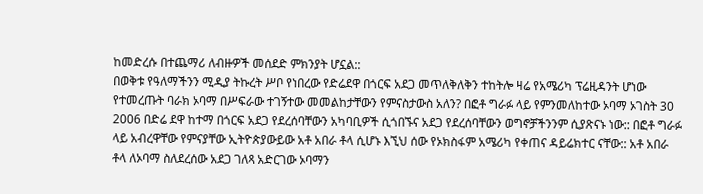ከመድረሱ በተጨማሪ ለብዙዎች መሰደድ ምክንያት ሆኗል::
በወቅቱ የዓለማችንን ሚዲያ ትኩረት ሥቦ የነበረው የድሬደዋ በጎርፍ አደጋ መጥለቅለቅን ተከትሎ ዛሬ የአሜሪካ ፕሬዚዳንት ሆነው የተመረጡት ባራክ ኦባማ በሥፍራው ተገኝተው መመልከታቸውን የምናስታውስ አለን? በፎቶ ግራፉ ላይ የምንመለከተው ኦባማ ኦገስት 30 2006 በድሬ ደዋ ከተማ በጎርፍ አደጋ የደረሰባቸውን አካባቢዎች ሲጎበኙና አደጋ የደረሰባቸውን ወግኖቻችንንም ሲያጽናኑ ነው:: በፎቶ ግራፉ ላይ አብረዋቸው የምናያቸው ኢትዮጵያውይው አቶ አበራ ቶላ ሲሆኑ እኚህ ሰው የኦክስፋም አሜሪካ የቀጠና ዳይሬክተር ናቸው:: አቶ አበራ ቶላ ለኦባማ ስለደረሰው አደጋ ገለጻ አድርገው ኦባማን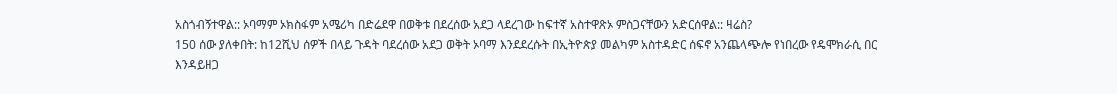አስጎብኝተዋል:: ኦባማም ኦክስፋም አሜሪካ በድሬደዋ በወቅቱ በደረሰው አደጋ ላደረገው ከፍተኛ አስተዋጽኦ ምስጋናቸውን አድርሰዋል:: ዛሬስ?
150 ሰው ያለቀበት: ከ12ሺህ ሰዎች በላይ ጉዳት ባደረሰው አደጋ ወቅት ኦባማ እንደደረሱት በኢትዮጵያ መልካም አስተዳድር ሰፍኖ አንጨላጭሎ የነበረው የዴሞክራሲ በር እንዳይዘጋ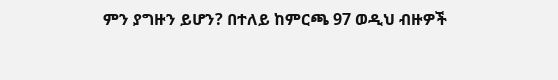ምን ያግዙን ይሆን? በተለይ ከምርጫ 97 ወዲህ ብዙዎች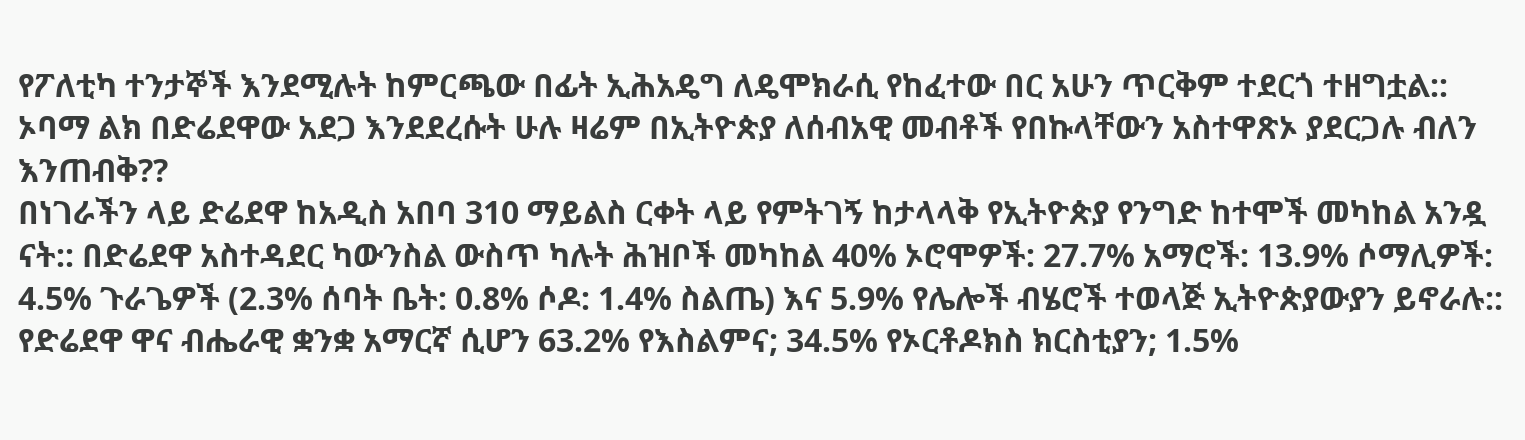የፖለቲካ ተንታኞች እንደሚሉት ከምርጫው በፊት ኢሕአዴግ ለዴሞክራሲ የከፈተው በር አሁን ጥርቅም ተደርጎ ተዘግቷል:: ኦባማ ልክ በድሬደዋው አደጋ እንደደረሱት ሁሉ ዛሬም በኢትዮጵያ ለሰብአዊ መብቶች የበኩላቸውን አስተዋጽኦ ያደርጋሉ ብለን እንጠብቅ??
በነገራችን ላይ ድሬደዋ ከአዲስ አበባ 310 ማይልስ ርቀት ላይ የምትገኝ ከታላላቅ የኢትዮጵያ የንግድ ከተሞች መካከል አንዷ ናት:: በድሬደዋ አስተዳደር ካውንስል ውስጥ ካሉት ሕዝቦች መካከል 40% ኦሮሞዎች: 27.7% አማሮች: 13.9% ሶማሊዎች: 4.5% ጉራጌዎች (2.3% ሰባት ቤት: 0.8% ሶዶ: 1.4% ስልጤ) እና 5.9% የሌሎች ብሄሮች ተወላጅ ኢትዮጵያውያን ይኖራሉ:: የድሬደዋ ዋና ብሔራዊ ቋንቋ አማርኛ ሲሆን 63.2% የእስልምና; 34.5% የኦርቶዶክስ ክርስቲያን; 1.5%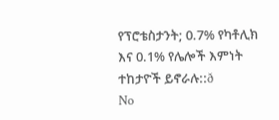የፕሮቴስታንት; 0.7% የካቶሊክ እና 0.1% የሌሎች እምነት ተከታዮች ይኖራሉ::ð
No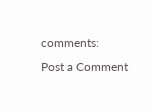comments:
Post a Comment